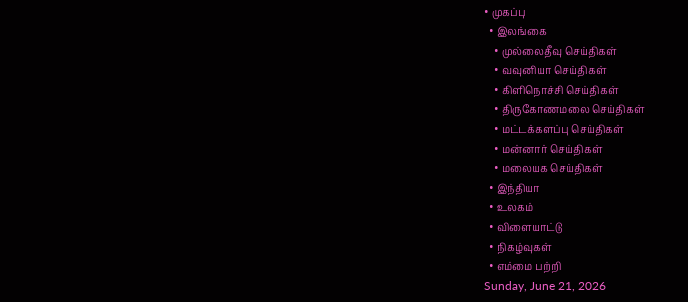• முகப்பு
  • இலங்கை
    • முல்லைதீவு செய்திகள்
    • வவுனியா செய்திகள்
    • கிளிநொச்சி செய்திகள்
    • திருகோணமலை செய்திகள்
    • மட்டக்களப்பு செய்திகள்
    • மன்னார் செய்திகள்
    • மலையக செய்திகள்
  • இந்தியா
  • உலகம்
  • விளையாட்டு
  • நிகழ்வுகள்
  • எம்மை பற்றி
Sunday, June 21, 2026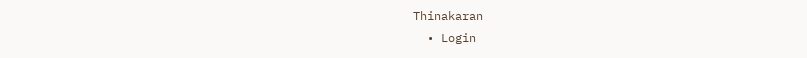Thinakaran
  • Login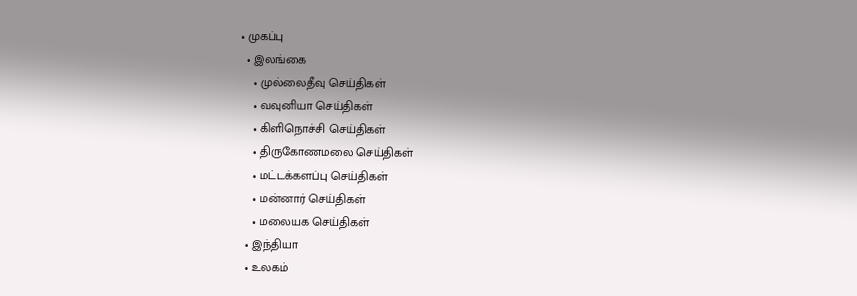• முகப்பு
  • இலங்கை
    • முல்லைதீவு செய்திகள்
    • வவுனியா செய்திகள்
    • கிளிநொச்சி செய்திகள்
    • திருகோணமலை செய்திகள்
    • மட்டக்களப்பு செய்திகள்
    • மன்னார் செய்திகள்
    • மலையக செய்திகள்
  • இந்தியா
  • உலகம்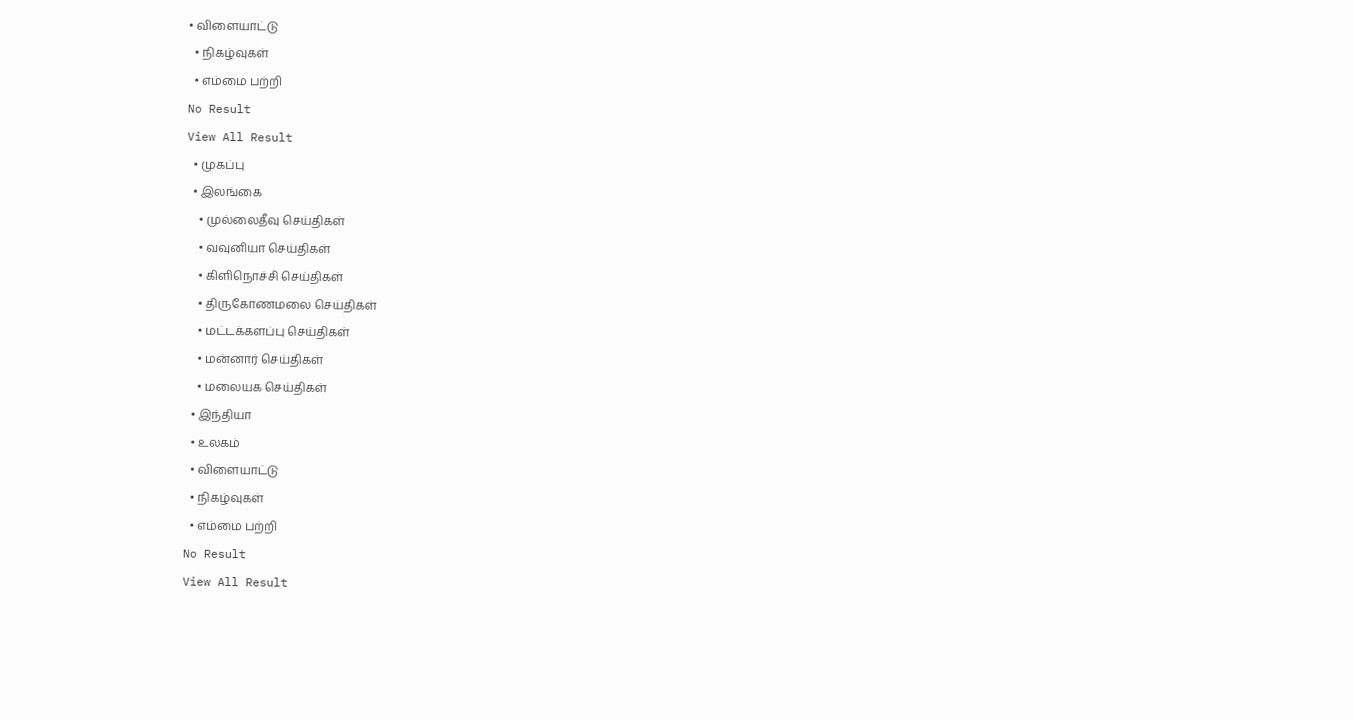• விளையாட்டு
  • நிகழ்வுகள்
  • எம்மை பற்றி
No Result
View All Result
  • முகப்பு
  • இலங்கை
    • முல்லைதீவு செய்திகள்
    • வவுனியா செய்திகள்
    • கிளிநொச்சி செய்திகள்
    • திருகோணமலை செய்திகள்
    • மட்டக்களப்பு செய்திகள்
    • மன்னார் செய்திகள்
    • மலையக செய்திகள்
  • இந்தியா
  • உலகம்
  • விளையாட்டு
  • நிகழ்வுகள்
  • எம்மை பற்றி
No Result
View All Result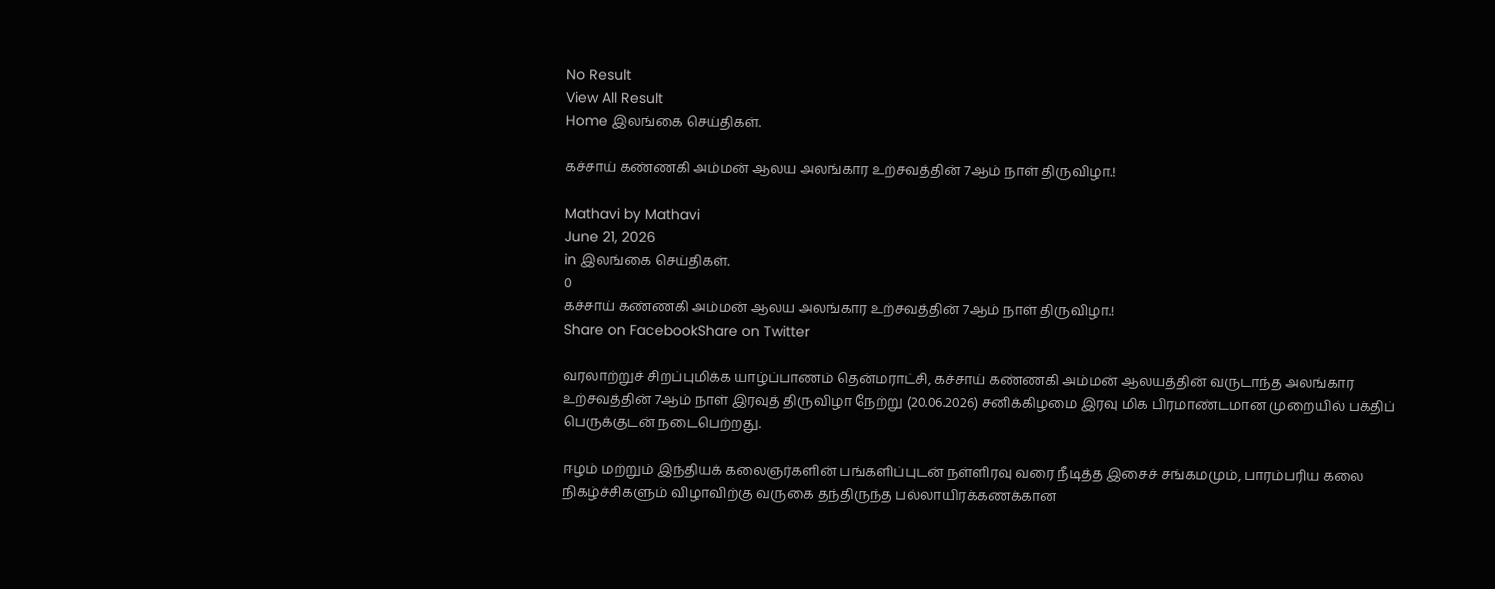No Result
View All Result
Home இலங்கை செய்திகள்.

கச்சாய் கண்ணகி அம்மன் ஆலய அலங்கார உற்சவத்தின் 7ஆம் நாள் திருவிழா.!

Mathavi by Mathavi
June 21, 2026
in இலங்கை செய்திகள்.
0
கச்சாய் கண்ணகி அம்மன் ஆலய அலங்கார உற்சவத்தின் 7ஆம் நாள் திருவிழா.!
Share on FacebookShare on Twitter

வரலாற்றுச் சிறப்புமிக்க யாழ்ப்பாணம் தென்மராட்சி, கச்சாய் கண்ணகி அம்மன் ஆலயத்தின் வருடாந்த அலங்கார உற்சவத்தின் 7ஆம் நாள் இரவுத் திருவிழா நேற்று (20.06.2026) சனிக்கிழமை இரவு மிக பிரமாண்டமான முறையில் பக்திப் பெருக்குடன் நடைபெற்றது.

ஈழம் மற்றும் இந்தியக் கலைஞர்களின் பங்களிப்புடன் நள்ளிரவு வரை நீடித்த இசைச் சங்கமமும், பாரம்பரிய கலை நிகழ்ச்சிகளும் விழாவிற்கு வருகை தந்திருந்த பல்லாயிரக்கணக்கான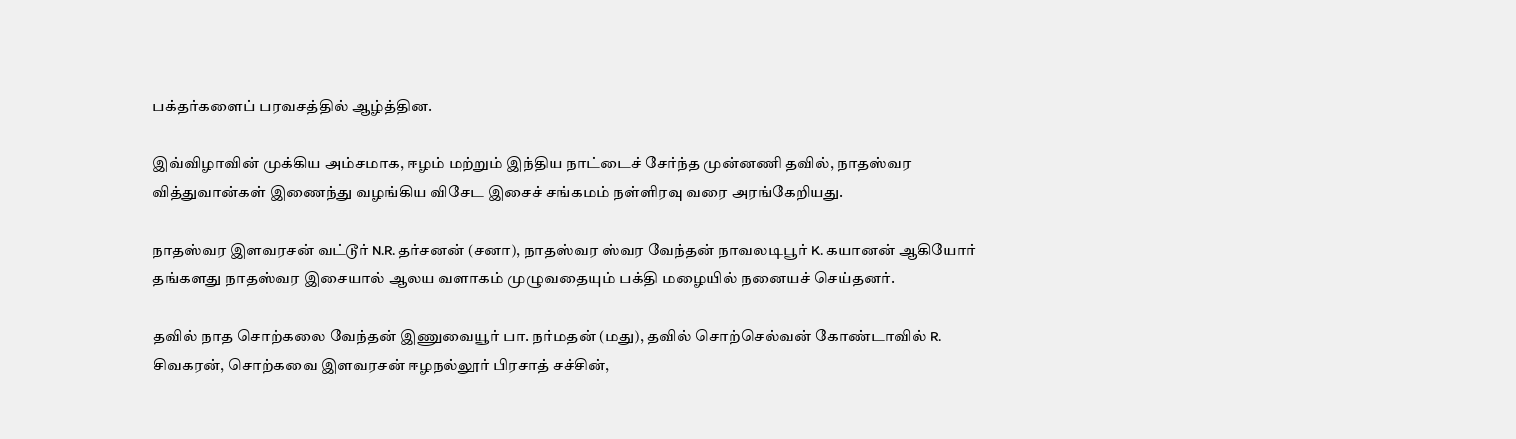பக்தர்களைப் பரவசத்தில் ஆழ்த்தின.

இவ்விழாவின் முக்கிய அம்சமாக, ஈழம் மற்றும் இந்திய நாட்டைச் சேர்ந்த முன்னணி தவில், நாதஸ்வர வித்துவான்கள் இணைந்து வழங்கிய விசேட இசைச் சங்கமம் நள்ளிரவு வரை அரங்கேறியது.

நாதஸ்வர இளவரசன் வட்டூர் N.R. தர்சனன் (சனா), நாதஸ்வர ஸ்வர வேந்தன் நாவலடிபூர் K. கயானன் ஆகியோர் தங்களது நாதஸ்வர இசையால் ஆலய வளாகம் முழுவதையும் பக்தி மழையில் நனையச் செய்தனர்.

தவில் நாத சொற்கலை வேந்தன் இணுவையூர் பா. நர்மதன் (மது), தவில் சொற்செல்வன் கோண்டாவில் R. சிவகரன், சொற்கவை இளவரசன் ஈழநல்லூர் பிரசாத் சச்சின்,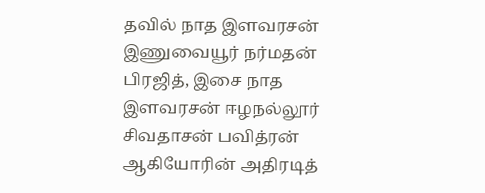தவில் நாத இளவரசன் இணுவையூர் நர்மதன் பிரஜித், இசை நாத இளவரசன் ஈழநல்லூர் சிவதாசன் பவித்ரன் ஆகியோரின் அதிரடித்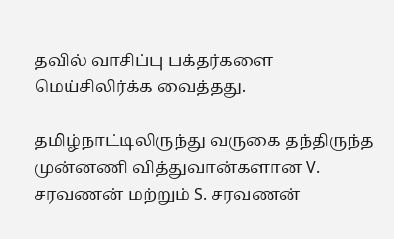தவில் வாசிப்பு பக்தர்களை மெய்சிலிர்க்க வைத்தது.

தமிழ்நாட்டிலிருந்து வருகை தந்திருந்த முன்னணி வித்துவான்களான V. சரவணன் மற்றும் S. சரவணன்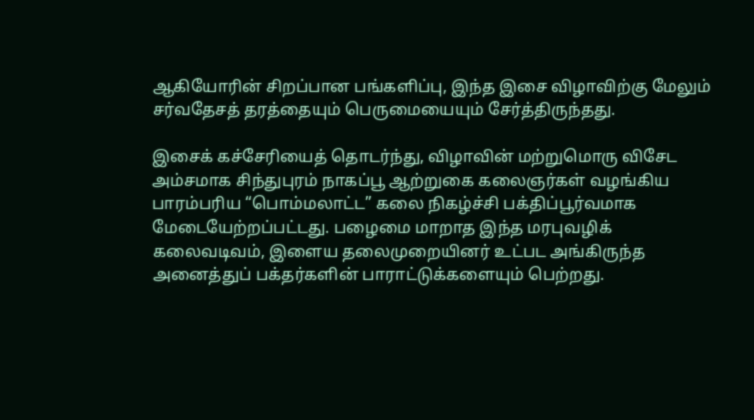ஆகியோரின் சிறப்பான பங்களிப்பு, இந்த இசை விழாவிற்கு மேலும் சர்வதேசத் தரத்தையும் பெருமையையும் சேர்த்திருந்தது.

இசைக் கச்சேரியைத் தொடர்ந்து, விழாவின் மற்றுமொரு விசேட அம்சமாக சிந்துபுரம் நாகப்பூ ஆற்றுகை கலைஞர்கள் வழங்கிய பாரம்பரிய “பொம்மலாட்ட” கலை நிகழ்ச்சி பக்திப்பூர்வமாக மேடையேற்றப்பட்டது. பழைமை மாறாத இந்த மரபுவழிக் கலைவடிவம், இளைய தலைமுறையினர் உட்பட அங்கிருந்த அனைத்துப் பக்தர்களின் பாராட்டுக்களையும் பெற்றது.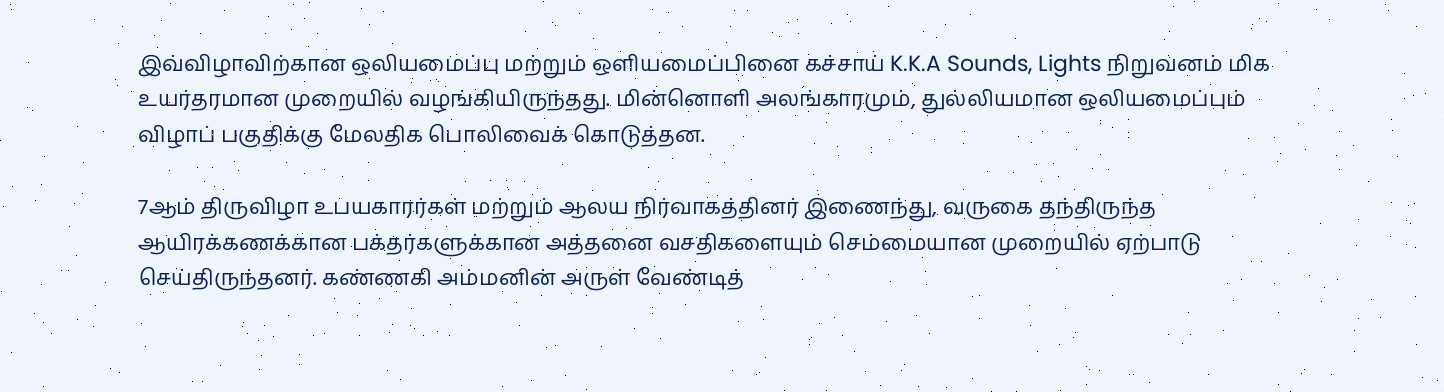இவ்விழாவிற்கான ஒலியமைப்பு மற்றும் ஒளியமைப்பினை கச்சாய் K.K.A Sounds, Lights நிறுவனம் மிக உயர்தரமான முறையில் வழங்கியிருந்தது. மின்னொளி அலங்காரமும், துல்லியமான ஒலியமைப்பும் விழாப் பகுதிக்கு மேலதிக பொலிவைக் கொடுத்தன.

7ஆம் திருவிழா உபயகாரர்கள் மற்றும் ஆலய நிர்வாகத்தினர் இணைந்து, வருகை தந்திருந்த ஆயிரக்கணக்கான பக்தர்களுக்கான அத்தனை வசதிகளையும் செம்மையான முறையில் ஏற்பாடு செய்திருந்தனர். கண்ணகி அம்மனின் அருள் வேண்டித்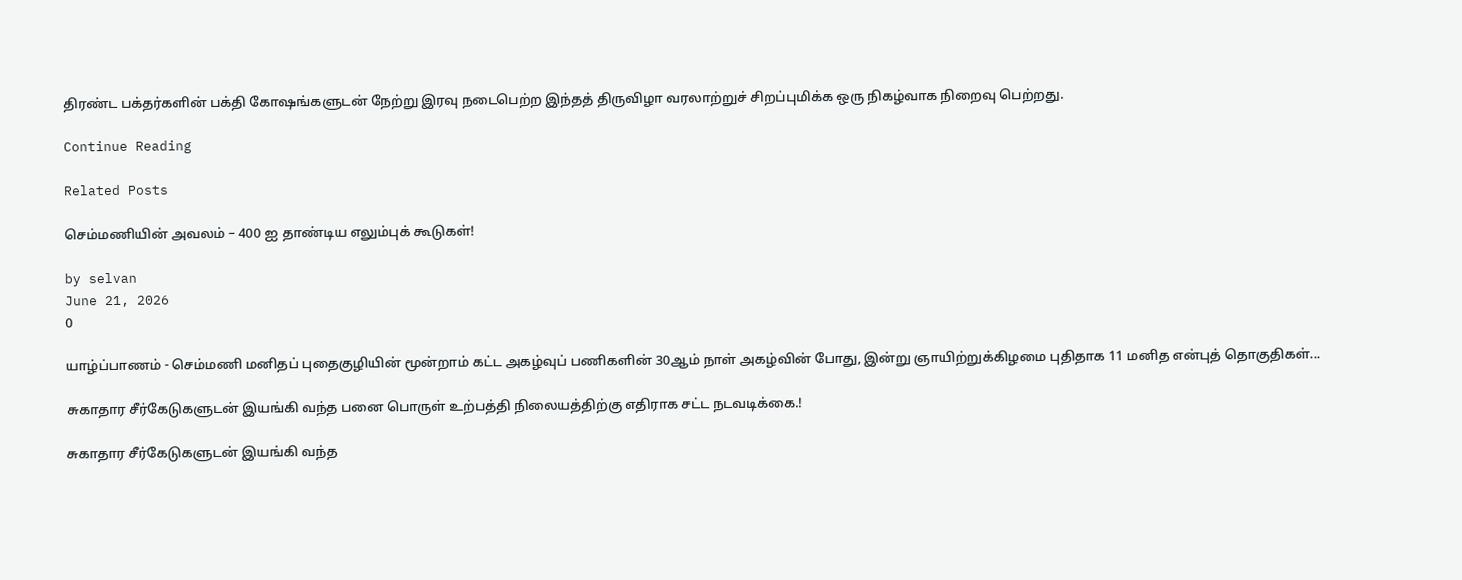திரண்ட பக்தர்களின் பக்தி கோஷங்களுடன் நேற்று இரவு நடைபெற்ற இந்தத் திருவிழா வரலாற்றுச் சிறப்புமிக்க ஒரு நிகழ்வாக நிறைவு பெற்றது.

Continue Reading

Related Posts

செம்மணியின் அவலம் – 400 ஐ தாண்டிய எலும்புக் கூடுகள்!

by selvan
June 21, 2026
0

யாழ்ப்பாணம் - செம்மணி மனிதப் புதைகுழியின் மூன்றாம் கட்ட அகழ்வுப் பணிகளின் 30ஆம் நாள் அகழ்வின் போது, இன்று ஞாயிற்றுக்கிழமை புதிதாக 11 மனித என்புத் தொகுதிகள்...

சுகாதார சீர்கேடுகளுடன் இயங்கி வந்த பனை பொருள் உற்பத்தி நிலையத்திற்கு எதிராக சட்ட நடவடிக்கை.!

சுகாதார சீர்கேடுகளுடன் இயங்கி வந்த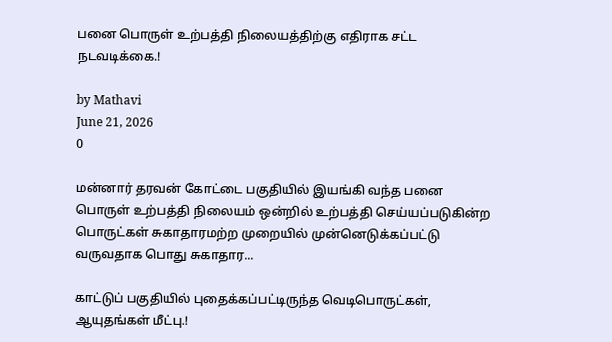பனை பொருள் உற்பத்தி நிலையத்திற்கு எதிராக சட்ட நடவடிக்கை.!

by Mathavi
June 21, 2026
0

மன்னார் தரவன் கோட்டை பகுதியில் இயங்கி வந்த பனை பொருள் உற்பத்தி நிலையம் ஒன்றில் உற்பத்தி செய்யப்படுகின்ற பொருட்கள் சுகாதாரமற்ற முறையில் முன்னெடுக்கப்பட்டு வருவதாக பொது சுகாதார...

காட்டுப் பகுதியில் புதைக்கப்பட்டிருந்த வெடிபொருட்கள், ஆயுதங்கள் மீட்பு.!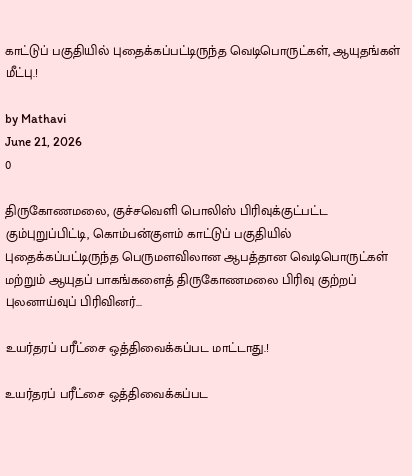காட்டுப் பகுதியில் புதைக்கப்பட்டிருந்த வெடிபொருட்கள், ஆயுதங்கள் மீட்பு.!

by Mathavi
June 21, 2026
0

திருகோணமலை, குச்சவெளி பொலிஸ் பிரிவுக்குட்பட்ட கும்புறுப்பிட்டி, கொம்பன்குளம் காட்டுப் பகுதியில் புதைக்கப்பட்டிருந்த பெருமளவிலான ஆபத்தான வெடிபொருட்கள் மற்றும் ஆயுதப் பாகங்களைத் திருகோணமலை பிரிவு குற்றப் புலனாய்வுப் பிரிவினர்...

உயர்தரப் பரீட்சை ஒத்திவைக்கப்பட மாட்டாது.!

உயர்தரப் பரீட்சை ஒத்திவைக்கப்பட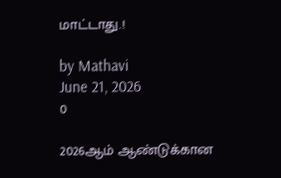மாட்டாது.!

by Mathavi
June 21, 2026
0

2026ஆம் ஆண்டுக்கான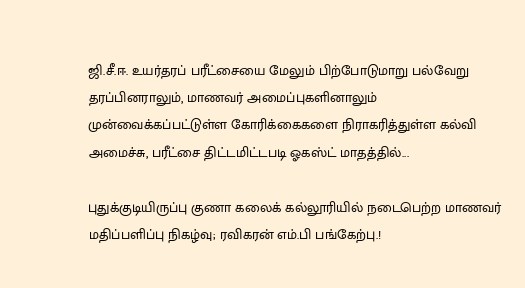ஜி.சீ.ஈ. உயர்தரப் பரீட்சையை மேலும் பிற்போடுமாறு பல்வேறு தரப்பினராலும், மாணவர் அமைப்புகளினாலும் முன்வைக்கப்பட்டுள்ள கோரிக்கைகளை நிராகரித்துள்ள கல்வி அமைச்சு, பரீட்சை திட்டமிட்டபடி ஓகஸ்ட் மாதத்தில்...

புதுக்குடியிருப்பு குணா கலைக் கல்லூரியில் நடைபெற்ற மாணவர் மதிப்பளிப்பு நிகழ்வு; ரவிகரன் எம்.பி பங்கேற்பு.!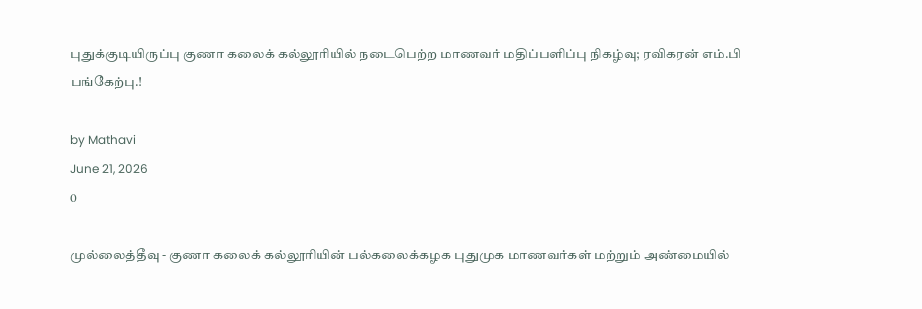புதுக்குடியிருப்பு குணா கலைக் கல்லூரியில் நடைபெற்ற மாணவர் மதிப்பளிப்பு நிகழ்வு; ரவிகரன் எம்.பி பங்கேற்பு.!

by Mathavi
June 21, 2026
0

முல்லைத்தீவு - குணா கலைக் கல்லூரியின் பல்கலைக்கழக புதுமுக மாணவர்கள் மற்றும் அண்மையில்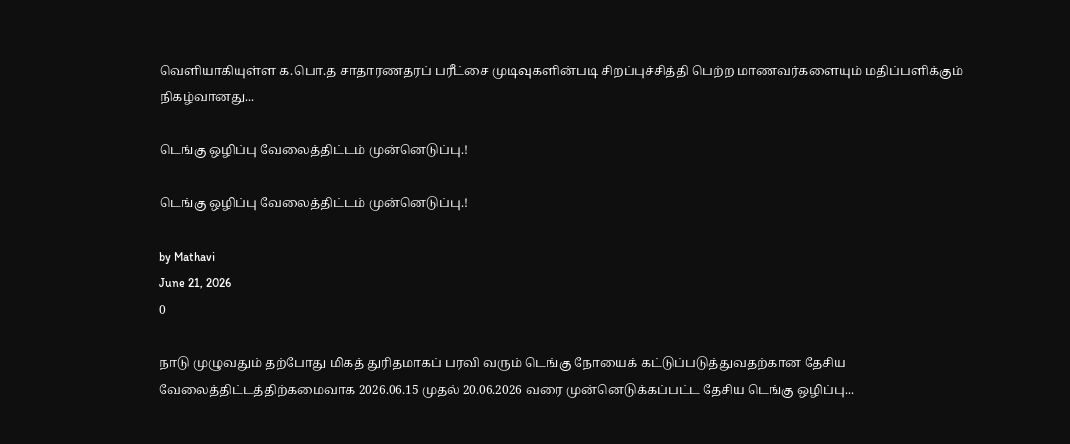வெளியாகியுள்ள க.பொ.த சாதாரணதரப் பரீட்சை முடிவுகளின்படி சிறப்புச்சித்தி பெற்ற மாணவர்களையும் மதிப்பளிக்கும் நிகழ்வானது...

டெங்கு ஒழிப்பு வேலைத்திட்டம் முன்னெடுப்பு.!

டெங்கு ஒழிப்பு வேலைத்திட்டம் முன்னெடுப்பு.!

by Mathavi
June 21, 2026
0

நாடு முழுவதும் தற்போது மிகத் துரிதமாகப் பரவி வரும் டெங்கு நோயைக் கட்டுப்படுத்துவதற்கான தேசிய வேலைத்திட்டத்திற்கமைவாக 2026.06.15 முதல் 20.06.2026 வரை முன்னெடுக்கப்பட்ட தேசிய டெங்கு ஒழிப்பு...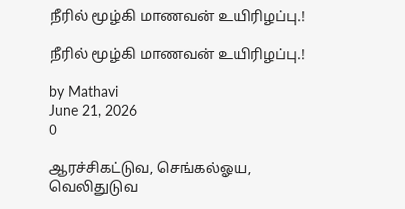நீரில் மூழ்கி மாணவன் உயிரிழப்பு.!

நீரில் மூழ்கி மாணவன் உயிரிழப்பு.!

by Mathavi
June 21, 2026
0

ஆரச்சிகட்டுவ, செங்கல்ஓய, வெலிதுடுவ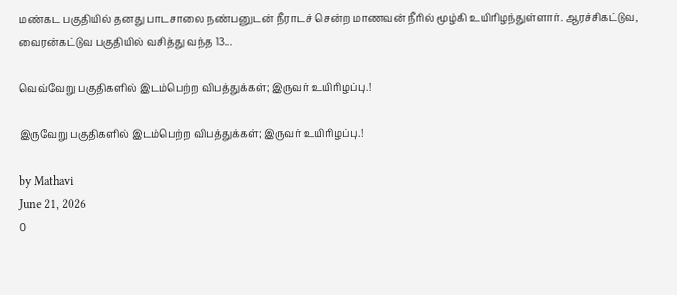மண்கட பகுதியில் தனது பாடசாலை நண்பனுடன் நீராடச் சென்ற மாணவன் நீரில் மூழ்கி உயிரிழந்துள்ளார். ஆரச்சிகட்டுவ, வைரன்கட்டுவ பகுதியில் வசித்து வந்த 13...

வெவ்வேறு பகுதிகளில் இடம்பெற்ற விபத்துக்கள்; இருவர் உயிரிழப்பு.!

இருவேறு பகுதிகளில் இடம்பெற்ற விபத்துக்கள்; இருவர் உயிரிழப்பு.!

by Mathavi
June 21, 2026
0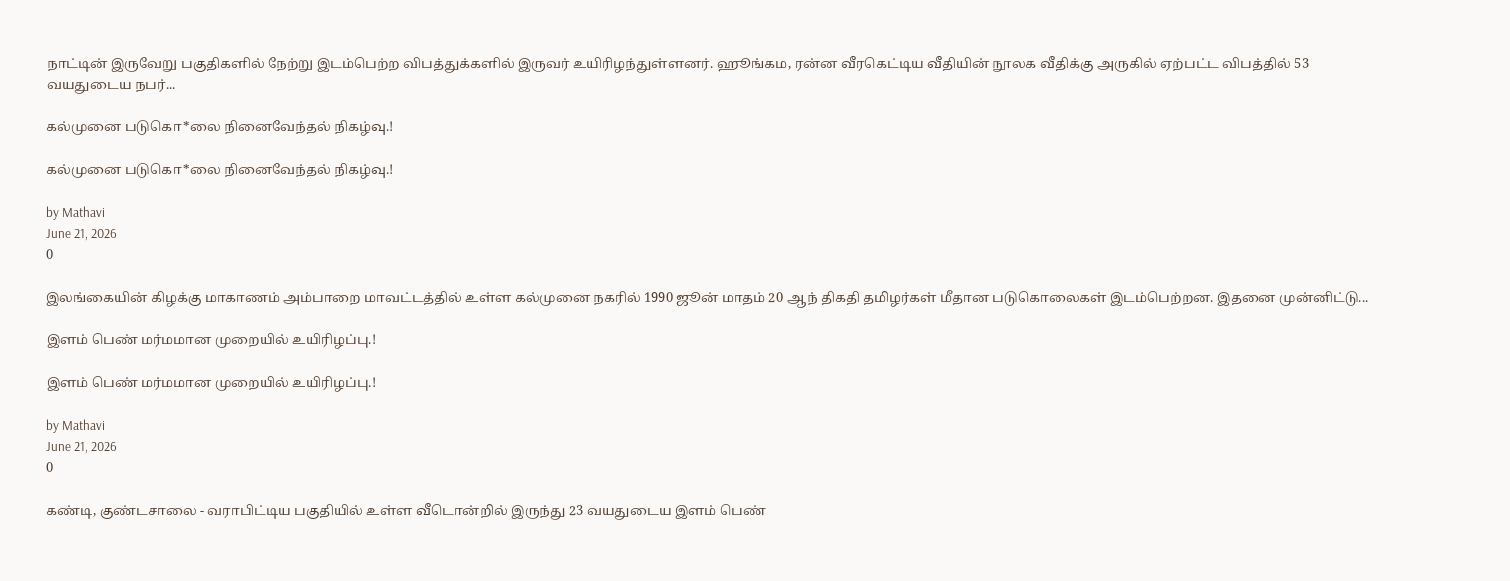நாட்டின் இருவேறு பகுதிகளில் நேற்று இடம்பெற்ற விபத்துக்களில் இருவர் உயிரிழந்துள்ளனர். ஹூங்கம, ரன்ன வீரகெட்டிய வீதியின் நூலக வீதிக்கு அருகில் ஏற்பட்ட விபத்தில் 53 வயதுடைய நபர்...

கல்முனை படுகொ*லை நினைவேந்தல் நிகழ்வு.!

கல்முனை படுகொ*லை நினைவேந்தல் நிகழ்வு.!

by Mathavi
June 21, 2026
0

இலங்கையின் கிழக்கு மாகாணம் அம்பாறை மாவட்டத்தில் உள்ள கல்முனை நகரில் 1990 ஜூன் மாதம் 20 ஆந் திகதி தமிழர்கள் மீதான படுகொலைகள் இடம்பெற்றன. இதனை முன்னிட்டு...

இளம் பெண் மர்மமான முறையில் உயிரிழப்பு.!

இளம் பெண் மர்மமான முறையில் உயிரிழப்பு.!

by Mathavi
June 21, 2026
0

கண்டி, குண்டசாலை - வராபிட்டிய பகுதியில் உள்ள வீடொன்றில் இருந்து 23 வயதுடைய இளம் பெண்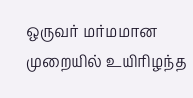ஒருவர் மர்மமான முறையில் உயிரிழந்த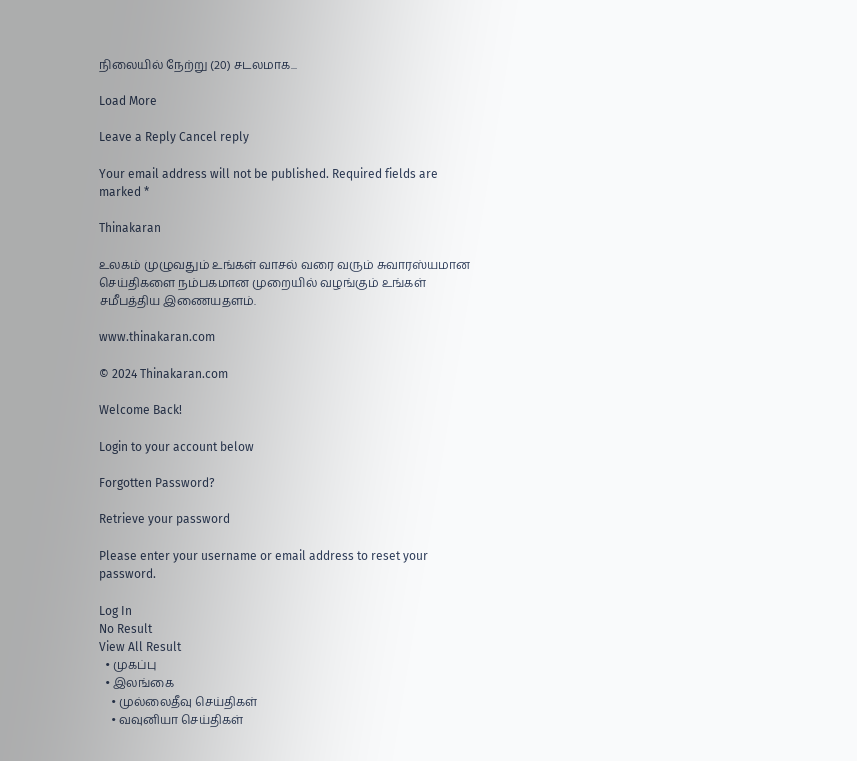நிலையில் நேற்று (20) சடலமாக...

Load More

Leave a Reply Cancel reply

Your email address will not be published. Required fields are marked *

Thinakaran

உலகம் முழுவதும் உங்கள் வாசல் வரை வரும் சுவாரஸ்யமான செய்திகளை நம்பகமான முறையில் வழங்கும் உங்கள் சமீபத்திய இணையதளம்.

www.thinakaran.com

© 2024 Thinakaran.com

Welcome Back!

Login to your account below

Forgotten Password?

Retrieve your password

Please enter your username or email address to reset your password.

Log In
No Result
View All Result
  • முகப்பு
  • இலங்கை
    • முல்லைதீவு செய்திகள்
    • வவுனியா செய்திகள்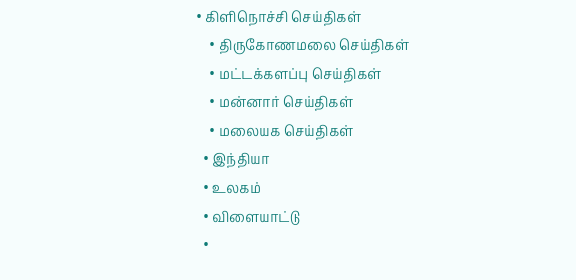• கிளிநொச்சி செய்திகள்
    • திருகோணமலை செய்திகள்
    • மட்டக்களப்பு செய்திகள்
    • மன்னார் செய்திகள்
    • மலையக செய்திகள்
  • இந்தியா
  • உலகம்
  • விளையாட்டு
  •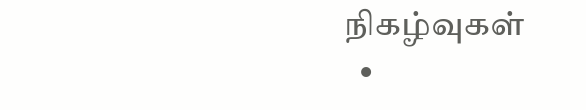நிகழ்வுகள்
  •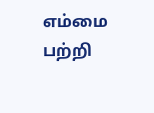எம்மை பற்றி